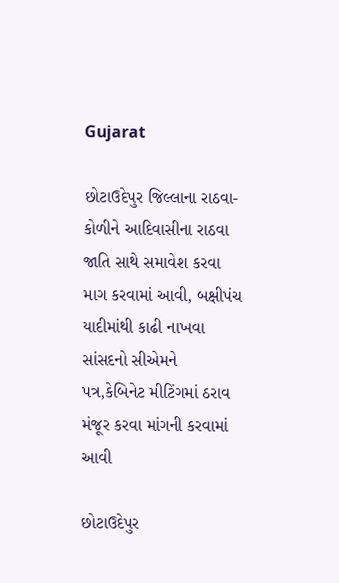Gujarat

છોટાઉદેપુર જિલ્લાના રાઠવા-કોળીને આદિવાસીના રાઠવા જાતિ સાથે સમાવેશ કરવા માગ કરવામાં આવી, બક્ષીપંચ યાદીમાંથી કાઢી નાખવા સાંસદનો સીએમને પત્ર,કેબિનેટ મીટિંગમાં ઠરાવ મંજૂર કરવા માંગની કરવામાં આવી

છોટાઉદેપુર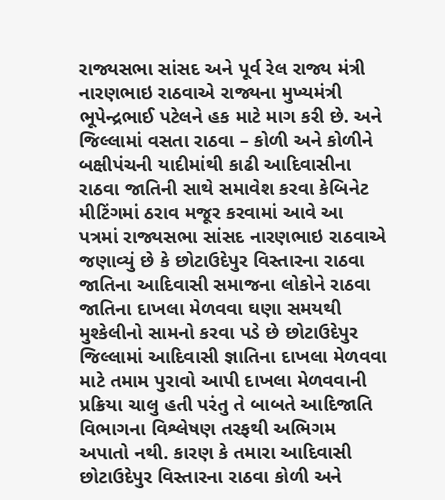રાજ્યસભા સાંસદ અને પૂર્વ રેલ રાજ્ય મંત્રી નારણભાઇ રાઠવાએ રાજ્યના મુખ્યમંત્રી ભૂપેન્દ્રભાઈ પટેલને હક માટે માગ કરી છે. અને જિલ્લામાં વસતા રાઠવા – કોળી અને કોળીને બક્ષીપંચની યાદીમાંથી કાઢી આદિવાસીના રાઠવા જાતિની સાથે સમાવેશ કરવા કેબિનેટ મીટિંગમાં ઠરાવ મજૂર કરવામાં આવે આ પત્રમાં રાજ્યસભા સાંસદ નારણભાઇ રાઠવાએ જણાવ્યું છે કે છોટાઉદેપુર વિસ્તારના રાઠવા જાતિના આદિવાસી સમાજના લોકોને રાઠવા જાતિના દાખલા મેળવવા ઘણા સમયથી મુશ્કેલીનો સામનો કરવા પડે છે છોટાઉદેપુર જિલ્લામાં આદિવાસી જ્ઞાતિના દાખલા મેળવવા માટે તમામ પુરાવો આપી દાખલા મેળવવાની પ્રક્રિયા ચાલુ હતી પરંતુ તે બાબતે આદિજાતિ વિભાગના વિશ્લેષણ તરફથી અભિગમ અપાતો નથી. કારણ કે તમારા આદિવાસી છોટાઉદેપુર વિસ્તારના રાઠવા કોળી અને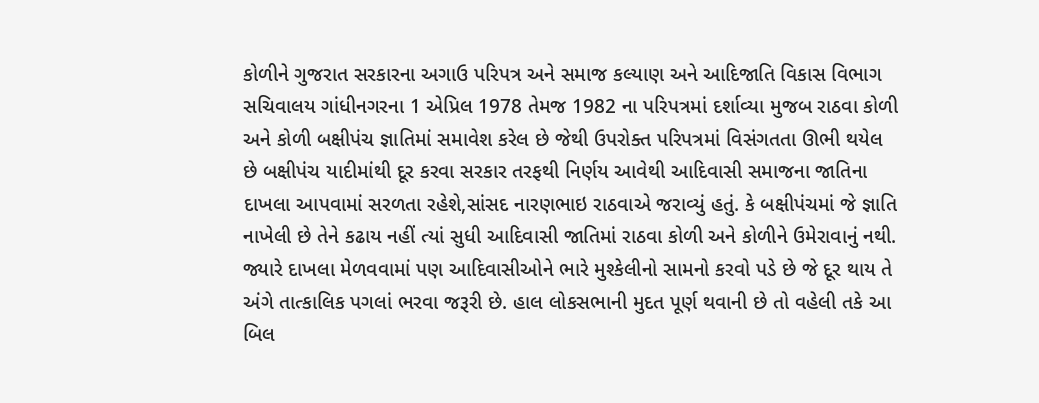કોળીને ગુજરાત સરકારના અગાઉ પરિપત્ર અને સમાજ કલ્યાણ અને આદિજાતિ વિકાસ વિભાગ સચિવાલય ગાંધીનગરના 1 એપ્રિલ 1978 તેમજ 1982 ના પરિપત્રમાં દર્શાવ્યા મુજબ રાઠવા કોળી અને કોળી બક્ષીપંચ જ્ઞાતિમાં સમાવેશ કરેલ છે જેથી ઉપરોક્ત પરિપત્રમાં વિસંગતતા ઊભી થયેલ છે બક્ષીપંચ યાદીમાંથી દૂર કરવા સરકાર તરફથી નિર્ણય આવેથી આદિવાસી સમાજના જાતિના દાખલા આપવામાં સરળતા રહેશે,સાંસદ નારણભાઇ રાઠવાએ જરાવ્યું હતું. કે બક્ષીપંચમાં જે જ્ઞાતિ નાખેલી છે તેને કઢાય નહીં ત્યાં સુધી આદિવાસી જાતિમાં રાઠવા કોળી અને કોળીને ઉમેરાવાનું નથી. જ્યારે દાખલા મેળવવામાં પણ આદિવાસીઓને ભારે મુશ્કેલીનો સામનો કરવો પડે છે જે દૂર થાય તે અંગે તાત્કાલિક પગલાં ભરવા જરૂરી છે. હાલ લોકસભાની મુદત પૂર્ણ થવાની છે તો વહેલી તકે આ બિલ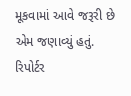મૂકવામાં આવે જરૂરી છે એમ જણાવ્યું હતું.
રિપોર્ટર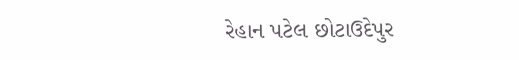રેહાન પટેલ છોટાઉદેપુર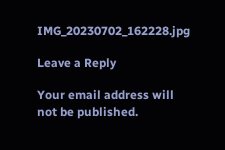IMG_20230702_162228.jpg

Leave a Reply

Your email address will not be published.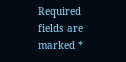Required fields are marked *